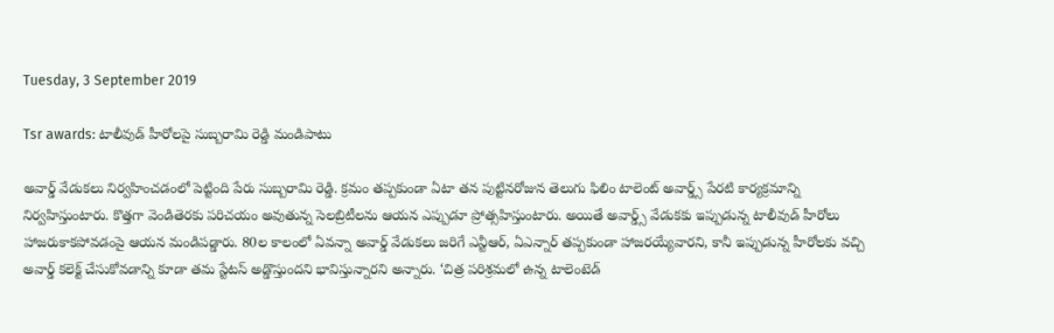Tuesday, 3 September 2019

Tsr awards: టాలీవుడ్ హీరోలపై సుబ్బరామి రెడ్డి మండిపాటు

అవార్డ్ వేడుకలు నిర్వహించడంలో పెట్టింది పేరు సుబ్బరామి రెడ్డి. క్రమం తప్పకుండా ఏటా తన పుట్టినరోజున తెలుగు ఫిలిం టాలెంట్ అవార్డ్స్ పేరటి కార్యక్రమాన్ని నిర్వహిస్తుంటారు. కొత్తగా వెండితెరకు పరిచయం అవుతున్న సెలబ్రిటీలను ఆయన ఎప్పుడూ ప్రోత్సహిస్తుంటారు. అయితే అవార్డ్స్ వేడుకకు ఇప్పుడున్న టాలీవుడ్ హీరోలు హాజరుకాకపోవడంపై ఆయన మండిపడ్డారు. 80ల కాలంలో ఏవన్నా అవార్డ్ వేడుకలు జరిగే ఎన్టీఆర్, ఏఎన్నార్ తప్పకుండా హాజరయ్యేవారని, కానీ ఇప్పుడున్న హీరోలకు వచ్చి అవార్డ్ కలెక్ట్ చేసుకోవడాన్ని కూడా తమ స్టేటస్ అడ్డొస్తుందని భావిస్తున్నారని అన్నారు. ‘చిత్ర పరిశ్రమలో ఉన్న టాలెంటెడ్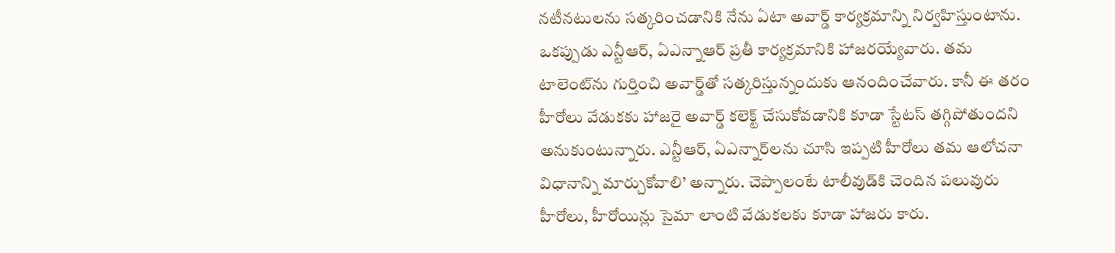నటీనటులను సత్కరించడానికి నేను ఏటా అవార్డ్ కార్యక్రమాన్ని నిర్వహిస్తుంటాను. ఒకప్పుడు ఎన్టీఆర్, ఏఎన్నాఆర్ ప్రతీ కార్యక్రమానికి హాజరయ్యేవారు. తమ టాలెంట్‌ను గుర్తించి అవార్డ్‌తో సత్కరిస్తున్నందుకు ఆనందించేవారు. కానీ ఈ తరం హీరోలు వేడుకకు హాజరై అవార్డ్ కలెక్ట్ చేసుకోవడానికి కూడా స్టేటస్ తగ్గిపోతుందని అనుకుంటున్నారు. ఎన్టీఆర్, ఏఎన్నార్‌లను చూసి ఇప్పటి హీరోలు తమ ఆలోచనా విధానాన్ని మార్చుకోవాలి’ అన్నారు. చెప్పాలంటే టాలీవుడ్‌కి చెందిన పలువురు హీరోలు, హీరోయిన్లు సైమా లాంటి వేడుకలకు కూడా హాజరు కారు.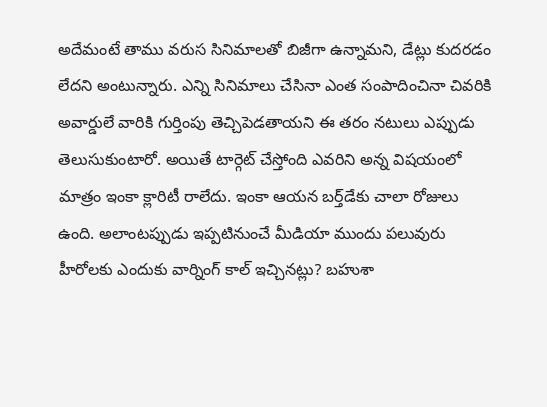అదేమంటే తాము వరుస సినిమాలతో బిజీగా ఉన్నామని, డేట్లు కుదరడం లేదని అంటున్నారు. ఎన్ని సినిమాలు చేసినా ఎంత సంపాదించినా చివరికి అవార్డులే వారికి గుర్తింపు తెచ్చిపెడతాయని ఈ తరం నటులు ఎప్పుడు తెలుసుకుంటారో. అయితే టార్గెట్ చేస్తోంది ఎవరిని అన్న విషయంలో మాత్రం ఇంకా క్లారిటీ రాలేదు. ఇంకా ఆయన బర్త్‌డేకు చాలా రోజులు ఉంది. అలాంటప్పుడు ఇప్పటినుంచే మీడియా ముందు పలువురు హీరోలకు ఎందుకు వార్నింగ్ కాల్ ఇచ్చినట్లు? బహుశా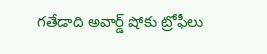గతేడాది అవార్డ్ షోకు ట్రోఫీలు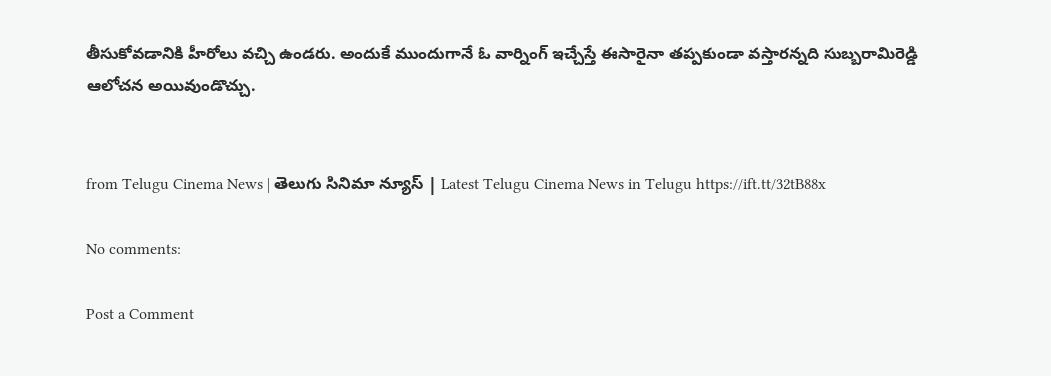తీసుకోవడానికి హీరోలు వచ్చి ఉండరు. అందుకే ముందుగానే ఓ వార్నింగ్ ఇచ్చేస్తే ఈసారైనా తప్పకుండా వస్తారన్నది సుబ్బరామిరెడ్డి ఆలోచన అయివుండొచ్చు.


from Telugu Cinema News | తెలుగు సినిమా న్యూస్ | Latest Telugu Cinema News in Telugu https://ift.tt/32tB88x

No comments:

Post a Comment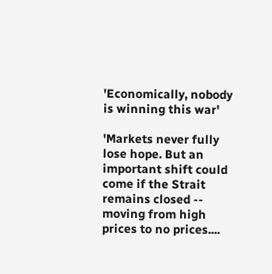'Economically, nobody is winning this war'

'Markets never fully lose hope. But an important shift could come if the Strait remains closed -- moving from high prices to no prices....